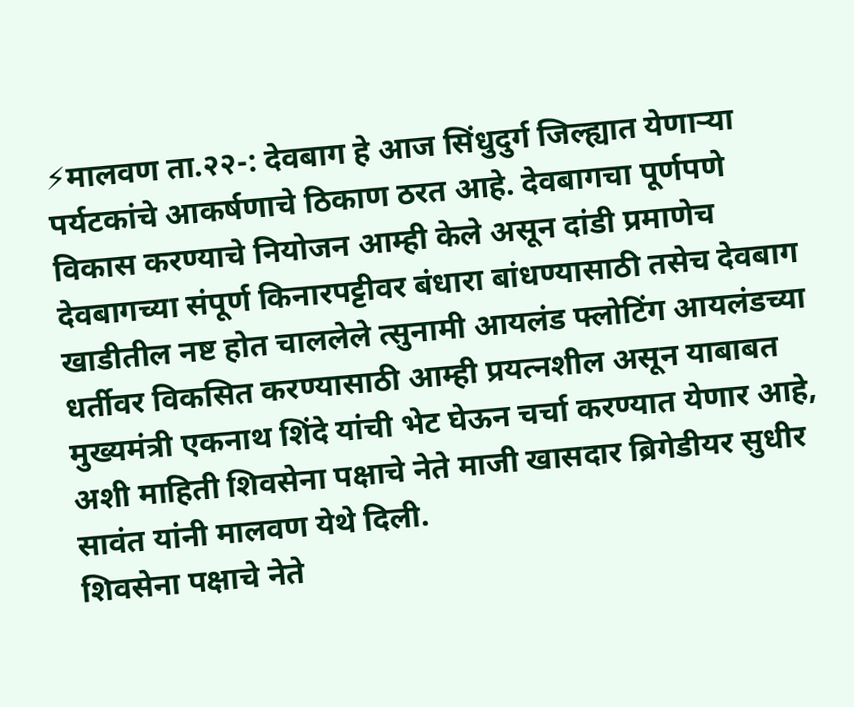⚡मालवण ता.२२-: देवबाग हे आज सिंधुदुर्ग जिल्ह्यात येणाऱ्या पर्यटकांचे आकर्षणाचे ठिकाण ठरत आहे. देवबागचा पूर्णपणे विकास करण्याचे नियोजन आम्ही केले असून दांडी प्रमाणेच देवबागच्या संपूर्ण किनारपट्टीवर बंधारा बांधण्यासाठी तसेच देवबाग खाडीतील नष्ट होत चाललेले त्सुनामी आयलंड फ्लोटिंग आयलंडच्या धर्तीवर विकसित करण्यासाठी आम्ही प्रयत्नशील असून याबाबत मुख्यमंत्री एकनाथ शिंदे यांची भेट घेऊन चर्चा करण्यात येणार आहे, अशी माहिती शिवसेना पक्षाचे नेते माजी खासदार ब्रिगेडीयर सुधीर सावंत यांनी मालवण येथे दिली.
शिवसेना पक्षाचे नेते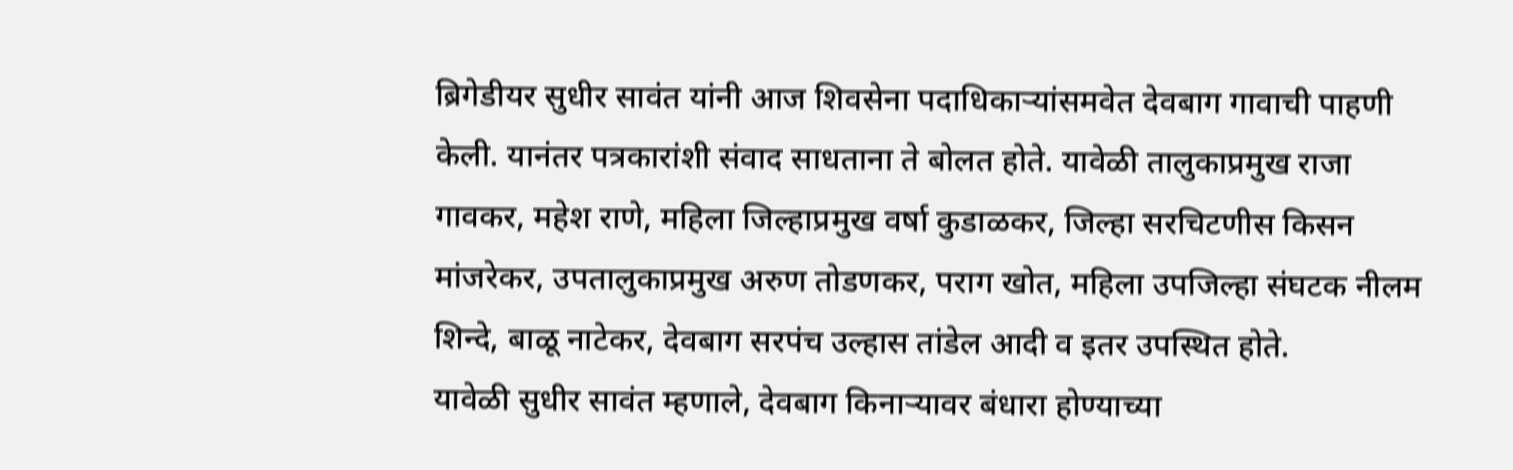ब्रिगेडीयर सुधीर सावंत यांनी आज शिवसेना पदाधिकाऱ्यांसमवेत देवबाग गावाची पाहणी केली. यानंतर पत्रकारांशी संवाद साधताना ते बोलत होते. यावेळी तालुकाप्रमुख राजा गावकर, महेश राणे, महिला जिल्हाप्रमुख वर्षा कुडाळकर, जिल्हा सरचिटणीस किसन मांजरेकर, उपतालुकाप्रमुख अरुण तोडणकर, पराग खोत, महिला उपजिल्हा संघटक नीलम शिन्दे, बाळू नाटेकर, देवबाग सरपंच उल्हास तांडेल आदी व इतर उपस्थित होते.
यावेळी सुधीर सावंत म्हणाले, देवबाग किनाऱ्यावर बंधारा होण्याच्या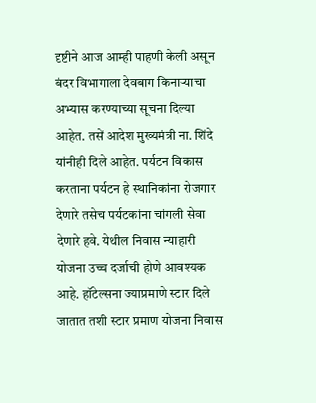दृष्टीने आज आम्ही पाहणी केली असून बंदर विभागाला देवबाग किनाऱ्याचा अभ्यास करण्याच्या सूचना दिल्या आहेत. तसें आदेश मुख्यमंत्री ना. शिंदे यांनीही दिले आहेत. पर्यटन विकास करताना पर्यटन हे स्थानिकांना रोजगार देणारे तसेच पर्यटकांना चांगली सेवा देणारे हवे. येथील निवास न्याहारी योजना उच्च दर्जाची होणे आवश्यक आहे. हॉटेल्सना ज्याप्रमाणे स्टार दिले जातात तशी स्टार प्रमाण योजना निवास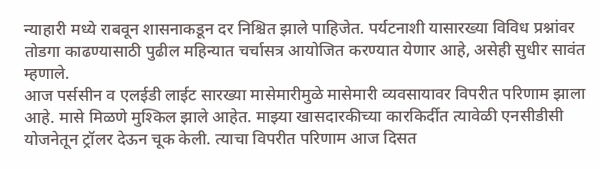न्याहारी मध्ये राबवून शासनाकडून दर निश्चित झाले पाहिजेत. पर्यटनाशी यासारख्या विविध प्रश्नांवर तोडगा काढण्यासाठी पुढील महिन्यात चर्चासत्र आयोजित करण्यात येणार आहे, असेही सुधीर सावंत म्हणाले.
आज पर्ससीन व एलईडी लाईट सारख्या मासेमारीमुळे मासेमारी व्यवसायावर विपरीत परिणाम झाला आहे. मासे मिळणे मुश्किल झाले आहेत. माझ्या खासदारकीच्या कारकिर्दीत त्यावेळी एनसीडीसी योजनेतून ट्रॉलर देऊन चूक केली. त्याचा विपरीत परिणाम आज दिसत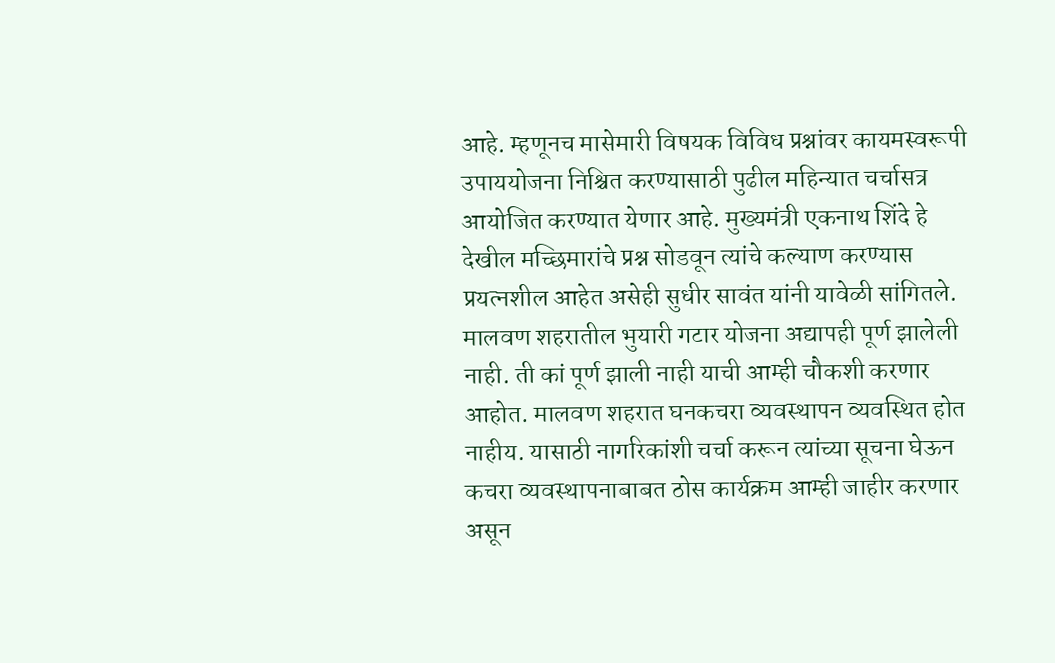आहे. म्हणूनच मासेमारी विषयक विविध प्रश्नांवर कायमस्वरूपी उपाययोजना निश्चित करण्यासाठी पुढील महिन्यात चर्चासत्र आयोजित करण्यात येणार आहे. मुख्यमंत्री एकनाथ शिंदे हे देखील मच्छिमारांचे प्रश्न सोडवून त्यांचे कल्याण करण्यास प्रयत्नशील आहेत असेही सुधीर सावंत यांनी यावेळी सांगितले.
मालवण शहरातील भुयारी गटार योजना अद्यापही पूर्ण झालेली नाही. ती कां पूर्ण झाली नाही याची आम्ही चौकशी करणार आहोत. मालवण शहरात घनकचरा व्यवस्थापन व्यवस्थित होत नाहीय. यासाठी नागरिकांशी चर्चा करून त्यांच्या सूचना घेऊन कचरा व्यवस्थापनाबाबत ठोस कार्यक्रम आम्ही जाहीर करणार असून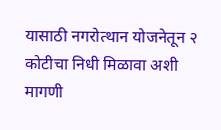यासाठी नगरोत्थान योजनेतून २ कोटीचा निधी मिळावा अशी मागणी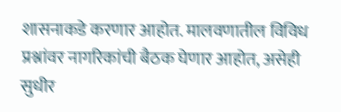शासनाकडे करणार आहोत. मालवणातील विविध प्रश्नांवर नागरिकांची बैठक घेणार आहोत, असेही सुधीर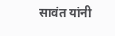सावंत यांनी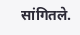सांगितले.